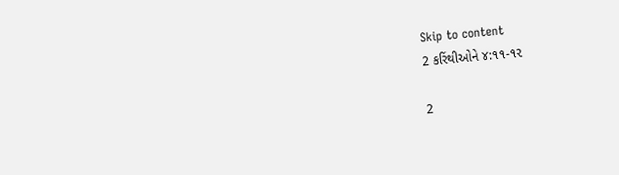Skip to content
2 કરિંથીઓને ૪:૧૧-૧૨

2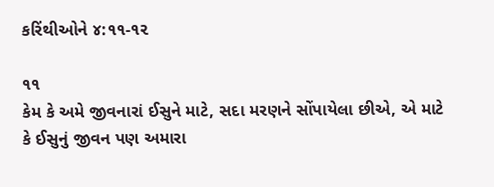કરિંથીઓને ૪:૧૧-૧૨

૧૧
કેમ કે અમે જીવનારાં ઈસુને માટે, સદા મરણને સોંપાયેલા છીએ, એ માટે કે ઈસુનું જીવન પણ અમારા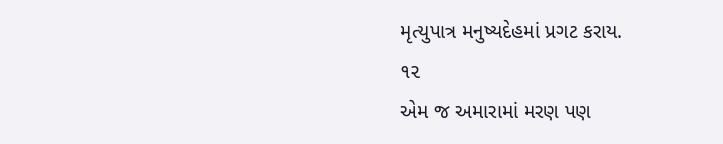મૃત્યુપાત્ર મનુષ્યદેહમાં પ્રગટ કરાય.
૧૨
એમ જ અમારામાં મરણ પણ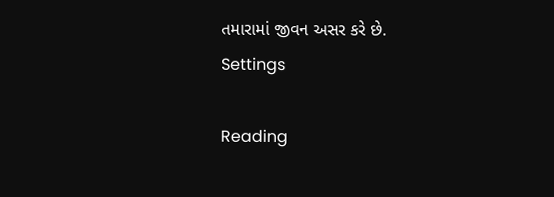તમારામાં જીવન અસર કરે છે.
Settings

Reading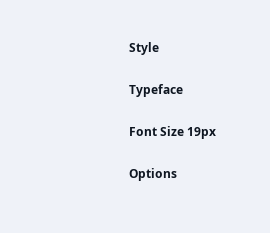Style

Typeface

Font Size 19px

Options